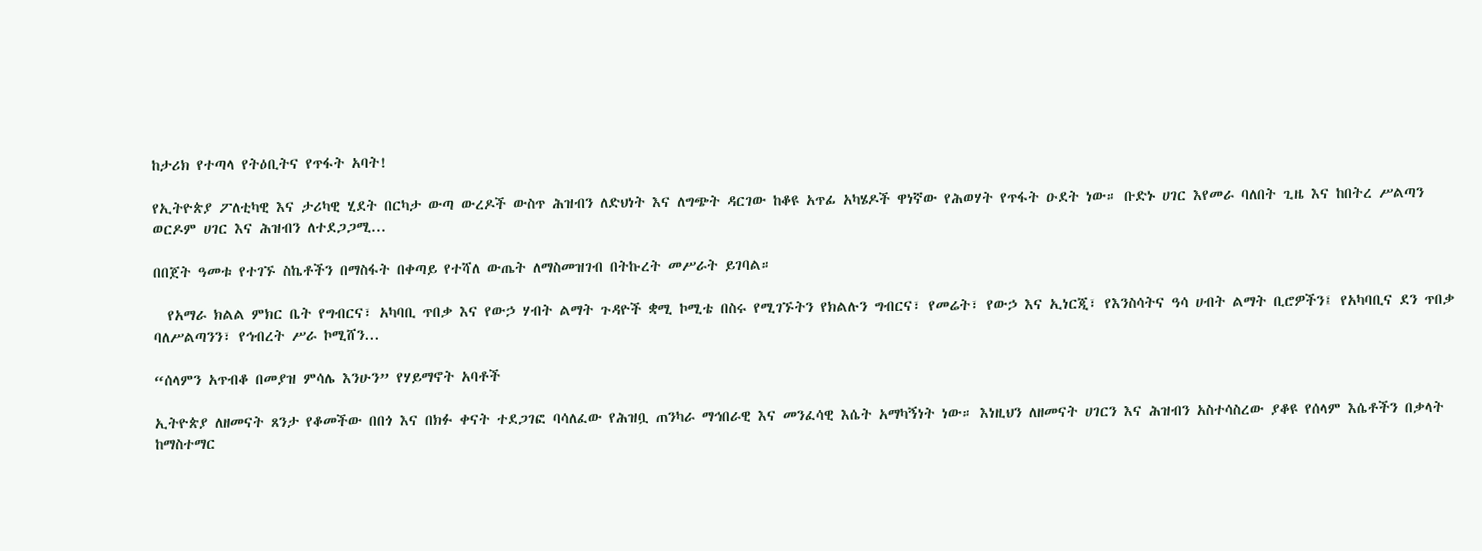ከታሪክ የተጣላ የትዕቢትና የጥፋት አባት!

የኢትዮጵያ ፖለቲካዊ እና ታሪካዊ ሂደት በርካታ ውጣ ውረዶች ውስጥ ሕዝብን ለድህነት እና ለግጭት ዳርገው ከቆዩ አጥፊ አካሄዶች ዋነኛው የሕወሃት የጥፋት ዑደት ነው። ቡድኑ ሀገር እየመራ ባለበት ጊዜ እና ከበትረ ሥልጣን ወርዶም ሀገር እና ሕዝብን ለተደጋጋሚ...

በበጀት ዓመቱ የተገኙ ስኬቶችን በማስፋት በቀጣይ የተሻለ ውጤት ለማስመዝገብ በትኩረት መሥራት ይገባል።

  የአማራ ክልል ምክር ቤት የግብርና፣ አካባቢ ጥበቃ እና የውኃ ሃብት ልማት ጉዳዮች ቋሚ ኮሚቴ በስሩ የሚገኙትን የክልሉን ግብርና፣ የመሬት፣ የውኃ እና ኢነርጂ፣ የእንስሳትና ዓሳ ሀብት ልማት ቢሮዎችን፤ የአካባቢና ደን ጥበቃ ባለሥልጣንን፣ የኅብረት ሥራ ኮሚሸን...

“ሰላምን አጥብቆ በመያዝ ምሳሌ እንሁን” የሃይማኖት አባቶች

ኢትዮጵያ ለዘመናት ጸንታ የቆመችው በበጎ እና በክፉ ቀናት ተደጋገፎ ባሳለፈው የሕዝቧ ጠንካራ ማኅበራዊ እና መንፈሳዊ እሴት አማካኝነት ነው። እነዚህን ለዘመናት ሀገርን እና ሕዝብን አስተሳስረው ያቆዩ የሰላም እሴቶችን በቃላት ከማስተማር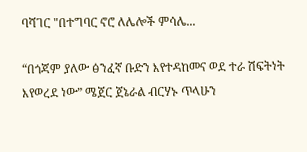ባሻገር "በተግባር ኖሮ ለሌሎች ምሳሌ...

“በጎጃም ያለው ፅንፈኛ ቡድን እየተዳከመና ወደ ተራ ሽፍትነት እየወረደ ነው” ሜጀር ጀኔራል ብርሃኑ ጥላሁን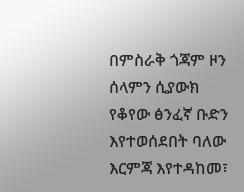በምስራቅ ጎጃም ዞን ሰላምን ሲያውክ የቆየው ፅንፈኛ ቡድን እየተወሰደበት ባለው እርምጃ እየተዳከመ፣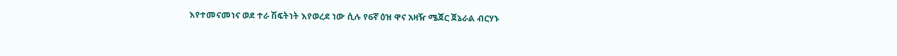እየተመናመነና ወደ ተራ ሽፍትነት እየወረደ ነው ሲሉ የ6ኛ ዕዝ ዋና አዛዥ ሜጀር ጀኔራል ብርሃኑ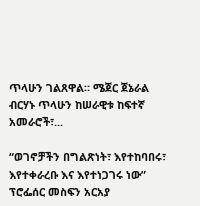ጥላሁን ገልጸዋል። ሜጀር ጀኔራል ብርሃኑ ጥላሁን ከሠራዊቱ ከፍተኛ አመራሮች፣...

“ወገኖቻችን በግልጽነት፣ እየተከባበሩ፣ እየተቀራረቡ እና እየተነጋገሩ ነው” ፕሮፌሰር መስፍን አርአያ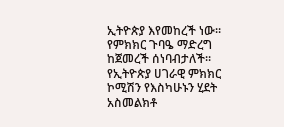ኢትዮጵያ እየመከረች ነው። የምክክር ጉባዔ ማድረግ ከጀመረች ሰነባብታለች። የኢትዮጵያ ሀገራዊ ምክክር ኮሚሽን የእስካሁኑን ሂደት አስመልክቶ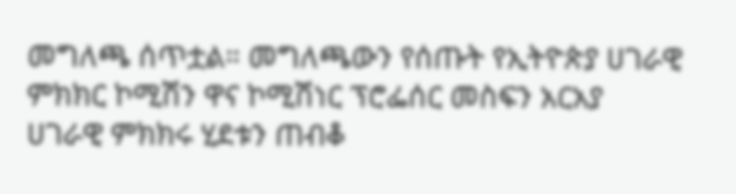መግለጫ ሰጥቷል። መግለጫውን የሰጡት የኢትዮጵያ ሀገራዊ ምክክር ኮሚሽን ዋና ኮሚሽነር ፕሮፌሰር መስፍን አርአያ ሀገራዊ ምክክሩ ሂደቱን ጠብቆ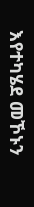እየተካሄደ መኾኑን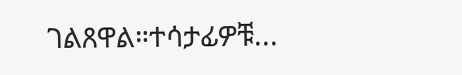ገልጸዋል።ተሳታፊዎቹ...